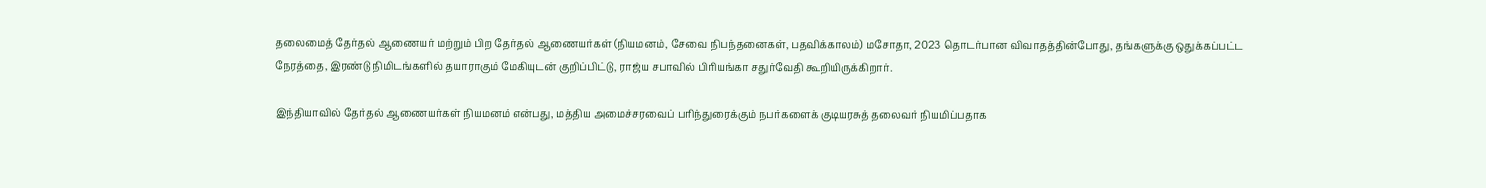தலைமைத் தேர்தல் ஆணையர் மற்றும் பிற தேர்தல் ஆணையர்கள் (நியமனம், சேவை நிபந்தனைகள், பதவிக்காலம்) மசோதா, 2023 தொடர்பான விவாதத்தின்போது, தங்களுக்கு ஒதுக்கப்பட்ட நேரத்தை, இரண்டு நிமிடங்களில் தயாராகும் மேகியுடன் குறிப்பிட்டு, ராஜ்ய சபாவில் பிரியங்கா சதுர்வேதி கூறியிருக்கிறார்.

இந்தியாவில் தேர்தல் ஆணையர்கள் நியமனம் என்பது, மத்திய அமைச்சரவைப் பரிந்துரைக்கும் நபர்களைக் குடியரசுத் தலைவர் நியமிப்பதாக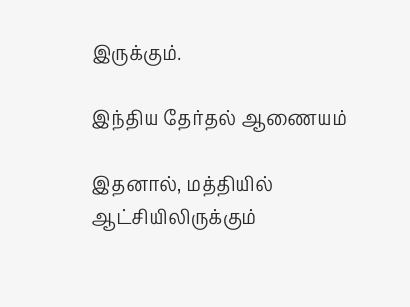இருக்கும்.

இந்திய தேர்தல் ஆணையம்

இதனால், மத்தியில் ஆட்சியிலிருக்கும்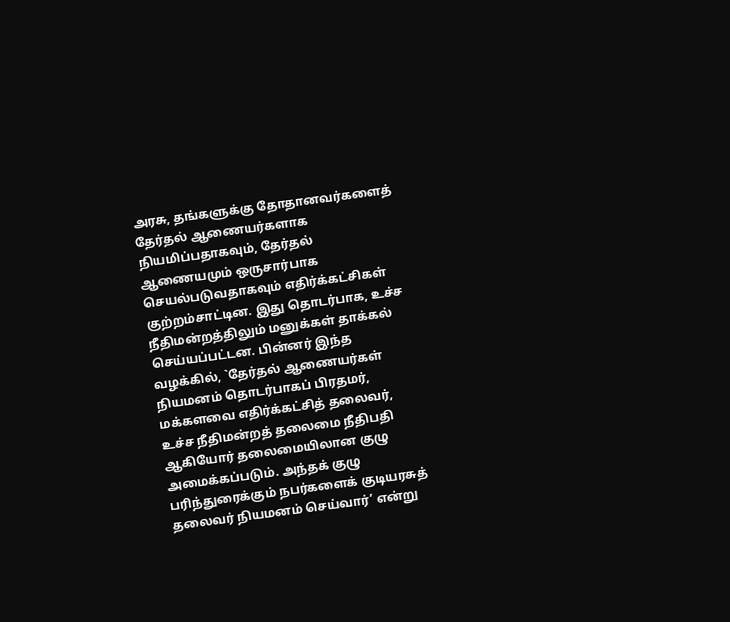அரசு, தங்களுக்கு தோதானவர்களைத் தேர்தல் ஆணையர்களாக நியமிப்பதாகவும், தேர்தல் ஆணையமும் ஒருசார்பாக செயல்படுவதாகவும் எதிர்க்கட்சிகள் குற்றம்சாட்டின. இது தொடர்பாக, உச்ச நீதிமன்றத்திலும் மனுக்கள் தாக்கல் செய்யப்பட்டன. பின்னர் இந்த வழக்கில், `தேர்தல் ஆணையர்கள் நியமனம் தொடர்பாகப் பிரதமர், மக்களவை எதிர்க்கட்சித் தலைவர், உச்ச நீதிமன்றத் தலைமை நீதிபதி ஆகியோர் தலைமையிலான குழு அமைக்கப்படும். அந்தக் குழு பரிந்துரைக்கும் நபர்களைக் குடியரசுத் தலைவர் நியமனம் செய்வார்’ என்று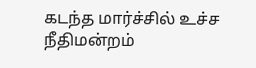கடந்த மார்ச்சில் உச்ச நீதிமன்றம்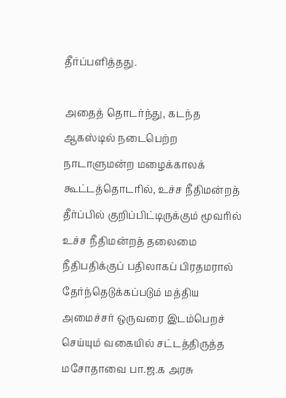தீர்ப்பளித்தது.

அதைத் தொடர்ந்து, கடந்த ஆகஸ்டில் நடைபெற்ற நாடாளுமன்ற மழைக்காலக் கூட்டத்தொடரில், உச்ச நீதிமன்றத் தீர்ப்பில் குறிப்பிட்டிருக்கும் மூவரில் உச்ச நீதிமன்றத் தலைமை நீதிபதிக்குப் பதிலாகப் பிரதமரால் தேர்ந்தெடுக்கப்படும் மத்திய அமைச்சர் ஒருவரை இடம்பெறச் செய்யும் வகையில் சட்டத்திருத்த மசோதாவை பா.ஜ.க அரசு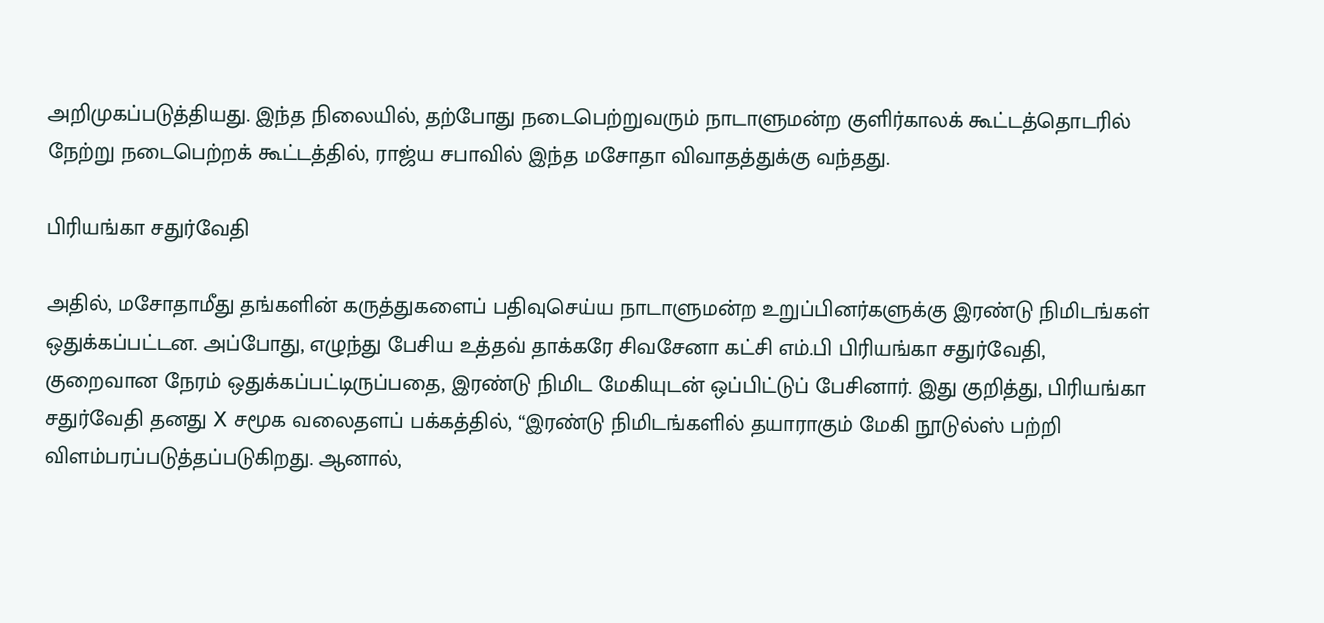அறிமுகப்படுத்தியது. இந்த நிலையில், தற்போது நடைபெற்றுவரும் நாடாளுமன்ற குளிர்காலக் கூட்டத்தொடரில் நேற்று நடைபெற்றக் கூட்டத்தில், ராஜ்ய சபாவில் இந்த மசோதா விவாதத்துக்கு வந்தது.

பிரியங்கா சதுர்வேதி

அதில், மசோதாமீது தங்களின் கருத்துகளைப் பதிவுசெய்ய நாடாளுமன்ற உறுப்பினர்களுக்கு இரண்டு நிமிடங்கள் ஒதுக்கப்பட்டன. அப்போது, எழுந்து பேசிய உத்தவ் தாக்கரே சிவசேனா கட்சி எம்.பி பிரியங்கா சதுர்வேதி, குறைவான நேரம் ஒதுக்கப்பட்டிருப்பதை, இரண்டு நிமிட மேகியுடன் ஒப்பிட்டுப் பேசினார். இது குறித்து, பிரியங்கா சதுர்வேதி தனது X சமூக வலைதளப் பக்கத்தில், “இரண்டு நிமிடங்களில் தயாராகும் மேகி நூடுல்ஸ் பற்றி விளம்பரப்படுத்தப்படுகிறது. ஆனால்,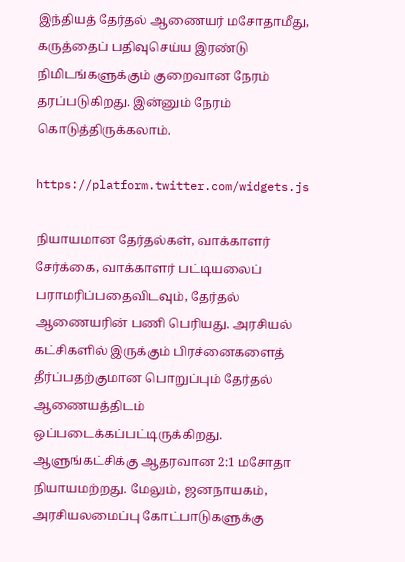இந்தியத் தேர்தல் ஆணையர் மசோதாமீது, கருத்தைப் பதிவுசெய்ய இரண்டு நிமிடங்களுக்கும் குறைவான நேரம் தரப்படுகிறது. இன்னும் நேரம் கொடுத்திருக்கலாம்.

https://platform.twitter.com/widgets.js

நியாயமான தேர்தல்கள், வாக்காளர் சேர்க்கை, வாக்காளர் பட்டியலைப் பராமரிப்பதைவிடவும், தேர்தல் ஆணையரின் பணி பெரியது. அரசியல் கட்சிகளில் இருக்கும் பிரச்னைகளைத் தீர்ப்பதற்குமான பொறுப்பும் தேர்தல் ஆணையத்திடம் ஒப்படைக்கப்பட்டிருக்கிறது. ஆளுங்கட்சிக்கு ஆதரவான 2:1 மசோதா நியாயமற்றது. மேலும், ஜனநாயகம், அரசியலமைப்பு கோட்பாடுகளுக்கு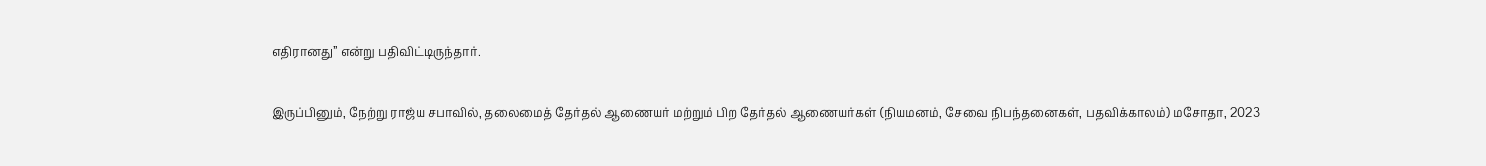எதிரானது” என்று பதிவிட்டிருந்தார்.

இருப்பினும், நேற்று ராஜ்ய சபாவில், தலைமைத் தேர்தல் ஆணையர் மற்றும் பிற தேர்தல் ஆணையர்கள் (நியமனம், சேவை நிபந்தனைகள், பதவிக்காலம்) மசோதா, 2023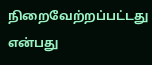நிறைவேற்றப்பட்டது என்பது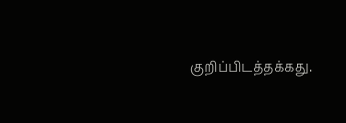குறிப்பிடத்தக்கது.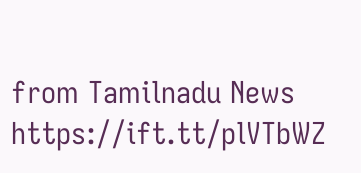from Tamilnadu News https://ift.tt/plVTbWZ